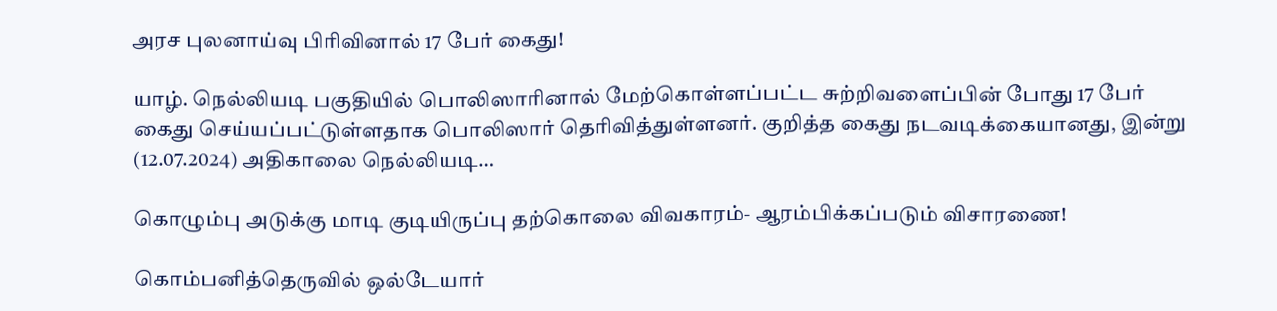அரச புலனாய்வு பிரிவினால் 17 பேர் கைது!

யாழ். நெல்லியடி பகுதியில் பொலிஸாரினால் மேற்கொள்ளப்பட்ட சுற்றிவளைப்பின் போது 17 பேர் கைது செய்யப்பட்டுள்ளதாக பொலிஸார் தெரிவித்துள்ளனர். குறித்த கைது நடவடிக்கையானது, இன்று (12.07.2024) அதிகாலை நெல்லியடி…

கொழும்பு அடுக்கு மாடி குடியிருப்பு தற்கொலை விவகாரம்- ஆரம்பிக்கப்படும் விசாரணை!

கொம்பனித்தெருவில் ஒல்டேயார்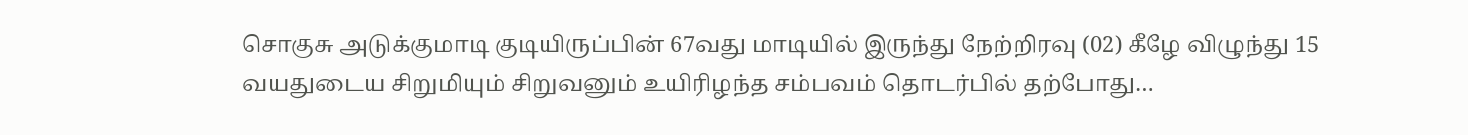சொகுசு அடுக்குமாடி குடியிருப்பின் 67வது மாடியில் இருந்து நேற்றிரவு (02) கீழே விழுந்து 15 வயதுடைய சிறுமியும் சிறுவனும் உயிரிழந்த சம்பவம் தொடர்பில் தற்போது…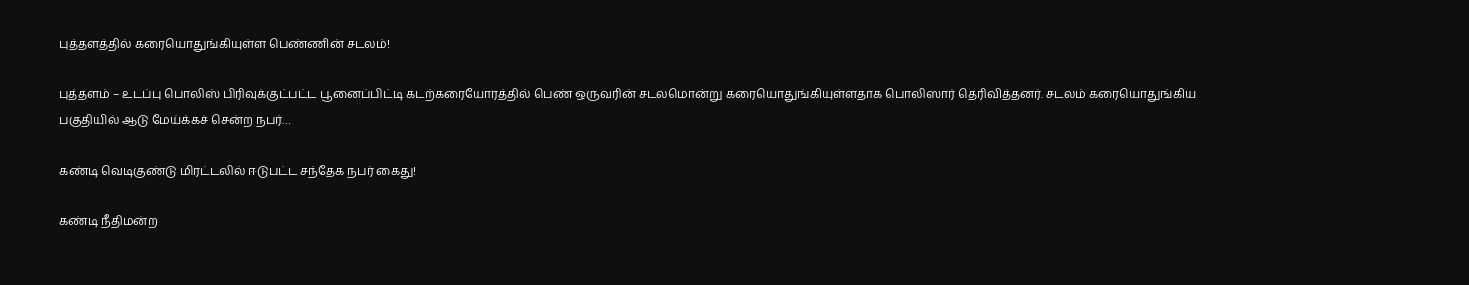புத்தளத்தில் கரையொதுங்கியுள்ள பெண்ணின் சடலம்!

புத்தளம் – உடப்பு பொலிஸ் பிரிவுக்குட்பட்ட பூனைப்பிட்டி கடற்கரையோரத்தில் பெண் ஒருவரின் சடலமொன்று கரையொதுங்கியுள்ளதாக பொலிஸார் தெரிவித்தனர். சடலம் கரையொதுங்கிய பகுதியில் ஆடு மேய்க்கச் சென்ற நபர்…

கண்டி வெடிகுண்டு மிரட்டலில் ஈடுபட்ட சந்தேக நபர் கைது!

கண்டி நீதிமன்ற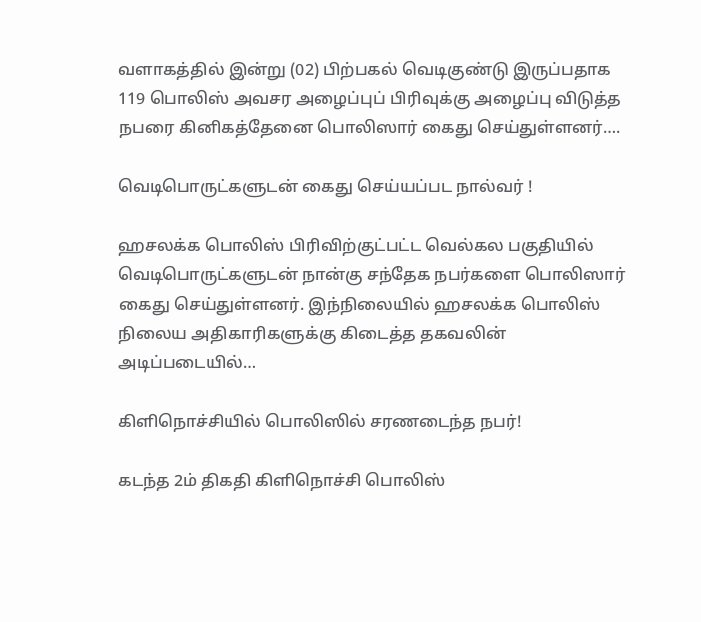வளாகத்தில் இன்று (02) பிற்பகல் வெடிகுண்டு இருப்பதாக 119 பொலிஸ் அவசர அழைப்புப் பிரிவுக்கு அழைப்பு விடுத்த நபரை கினிகத்தேனை பொலிஸார் கைது செய்துள்ளனர்….

வெடிபொருட்களுடன் கைது செய்யப்பட நால்வர் !

ஹசலக்க பொலிஸ் பிரிவிற்குட்பட்ட வெல்கல பகுதியில் வெடிபொருட்களுடன் நான்கு சந்தேக நபர்களை பொலிஸார் கைது செய்துள்ளனர். இந்நிலையில் ஹசலக்க பொலிஸ் நிலைய அதிகாரிகளுக்கு கிடைத்த தகவலின் அடிப்படையில்…

கிளிநொச்சியில் பொலிஸில் சரணடைந்த நபர்!

கடந்த 2ம் திகதி கிளிநொச்சி பொலிஸ்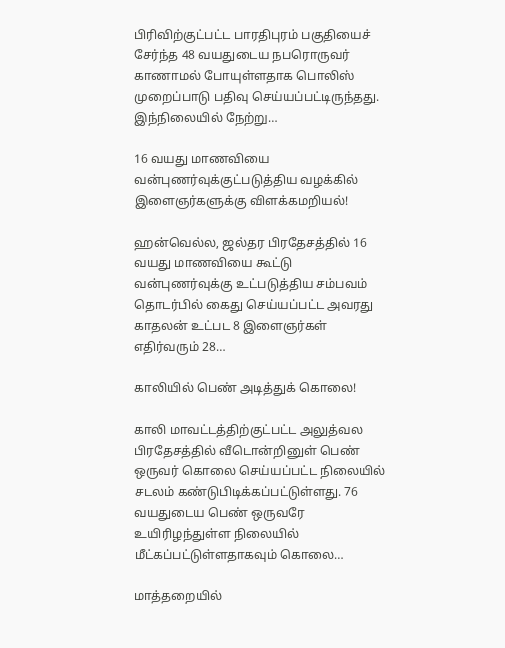பிரிவிற்குட்பட்ட பாரதிபுரம் பகுதியைச் சேர்ந்த 48 வயதுடைய நபரொருவர் காணாமல் போயுள்ளதாக பொலிஸ் முறைப்பாடு பதிவு செய்யப்பட்டிருந்தது. இந்நிலையில் நேற்று…

16 வயது மாணவியை வன்புணர்வுக்குட்படுத்திய வழக்கில் இளைஞர்களுக்கு விளக்கமறியல்!

ஹன்வெல்ல, ஜல்தர பிரதேசத்தில் 16 வயது மாணவியை கூட்டு வன்புணர்வுக்கு உட்படுத்திய சம்பவம் தொடர்பில் கைது செய்யப்பட்ட அவரது காதலன் உட்பட 8 இளைஞர்கள் எதிர்வரும் 28…

காலியில் பெண் அடித்துக் கொலை!

காலி மாவட்டத்திற்குட்பட்ட அலுத்வல பிரதேசத்தில் வீடொன்றினுள் பெண் ஒருவர் கொலை செய்யப்பட்ட நிலையில் சடலம் கண்டுபிடிக்கப்பட்டுள்ளது. 76 வயதுடைய பெண் ஒருவரே உயிரிழந்துள்ள நிலையில் மீட்கப்பட்டுள்ளதாகவும் கொலை…

மாத்தறையில்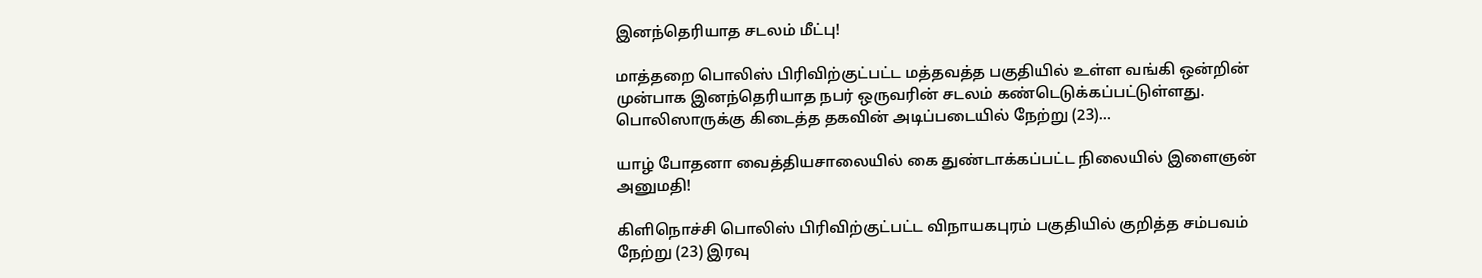இனந்தெரியாத சடலம் மீட்பு!

மாத்தறை பொலிஸ் பிரிவிற்குட்பட்ட மத்தவத்த பகுதியில் உள்ள வங்கி ஒன்றின் முன்பாக இனந்தெரியாத நபர் ஒருவரின் சடலம் கண்டெடுக்கப்பட்டுள்ளது. பொலிஸாருக்கு கிடைத்த தகவின் அடிப்படையில் நேற்று (23)…

யாழ் போதனா வைத்தியசாலையில் கை துண்டாக்கப்பட்ட நிலையில் இளைஞன் அனுமதி!

கிளிநொச்சி பொலிஸ் பிரிவிற்குட்பட்ட விநாயகபுரம் பகுதியில் குறித்த சம்பவம் நேற்று (23) இரவு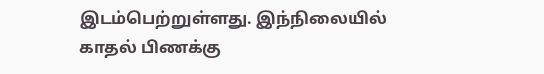இடம்பெற்றுள்ளது. இந்நிலையில் காதல் பிணக்கு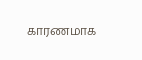காரணமாக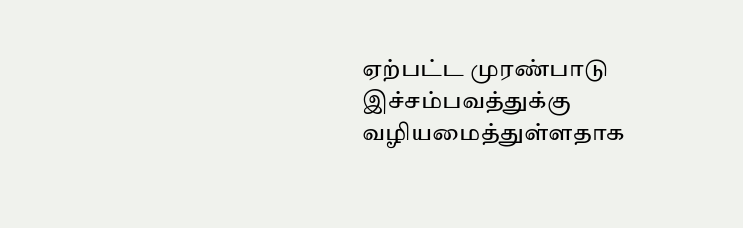ஏற்பட்ட முரண்பாடு இச்சம்பவத்துக்கு வழியமைத்துள்ளதாக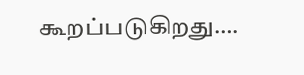கூறப்படுகிறது….